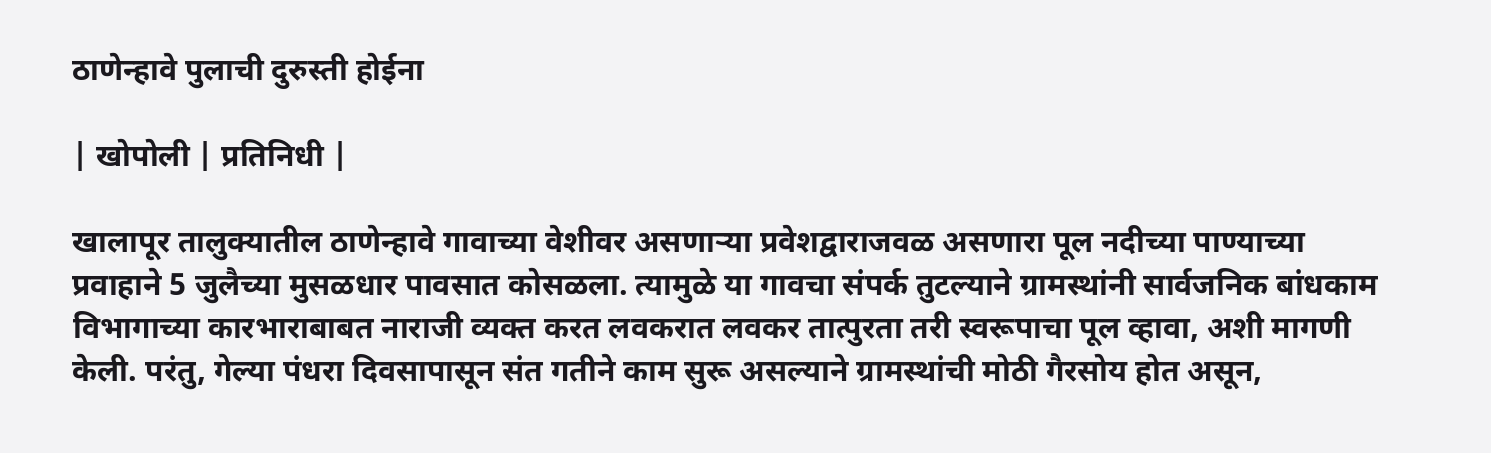ठाणेन्हावे पुलाची दुरुस्ती होईना

| खोपोली | प्रतिनिधी |

खालापूर तालुक्यातील ठाणेन्हावे गावाच्या वेशीवर असणाऱ्या प्रवेशद्वाराजवळ असणारा पूल नदीच्या पाण्याच्या प्रवाहाने 5 जुलैच्या मुसळधार पावसात कोसळला. त्यामुळे या गावचा संपर्क तुटल्याने ग्रामस्थांनी सार्वजनिक बांधकाम विभागाच्या कारभाराबाबत नाराजी व्यक्त करत लवकरात लवकर तात्पुरता तरी स्वरूपाचा पूल व्हावा, अशी मागणी केली. परंतु, गेल्या पंधरा दिवसापासून संत गतीने काम सुरू असल्याने ग्रामस्थांची मोठी गैरसोय होत असून,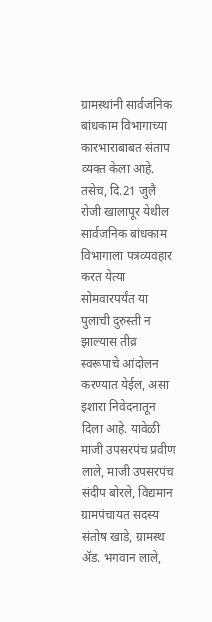ग्रामस्थांनी सार्वजनिक बांधकाम विभागाच्या कारभाराबाबत संताप व्यक्त केला आहे. तसेच, दि.21 जुलै रोजी खालापूर येथील सार्वजनिक बांधकाम विभागाला पत्रव्यवहार करत येत्या सोमवारपर्यंत या पुलाची दुरुस्ती न झाल्यास तीव्र स्वरूपाचे आंदोलन करण्यात येईल, असा इशारा निवेदनातून दिला आहे. यावेळी माजी उपसरपंच प्रवीण लाले, माजी उपसरपंच संदीप बोरले, विद्यमान ग्रामपंचायत सदस्य संतोष खाडे, ग्रामस्थ ॲड. भगवान लाले,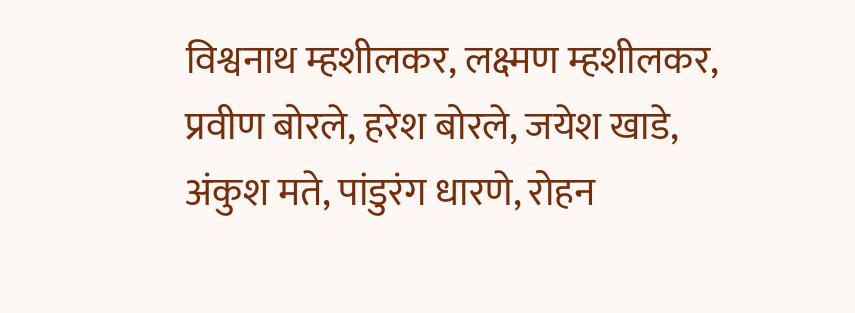विश्वनाथ म्हशीलकर, लक्ष्मण म्हशीलकर, प्रवीण बोरले, हरेश बोरले, जयेश खाडे, अंकुश मते, पांडुरंग धारणे, रोहन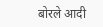बोरले आदी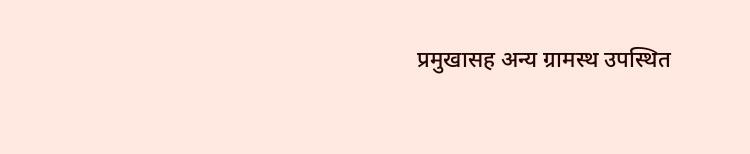प्रमुखासह अन्य ग्रामस्थ उपस्थित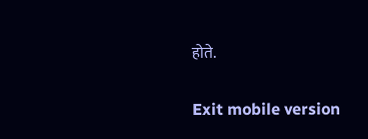होते.

Exit mobile version